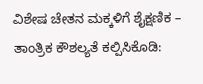ವಿಶೇಷ ಚೇತನ ಮಕ್ಕಳಿಗೆ ಶೈಕ್ಷಣಿಕ – ತಾಂತ್ರಿಕ ಕೌಶಲ್ಯತೆ ಕಲ್ಪಿಸಿಕೊಡಿ: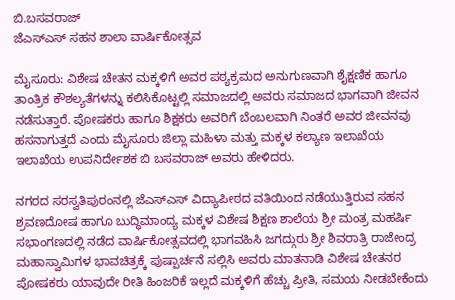ಬಿ.ಬಸವರಾಜ್
ಜೆಎಸ್ಎಸ್ ಸಹನ ಶಾಲಾ ವಾರ್ಷಿಕೋತ್ಸವ

ಮೈಸೂರು: ವಿಶೇಷ ಚೇತನ ಮಕ್ಕಳಿಗೆ ಅವರ ಪಠ್ಯಕ್ರಮದ ಅನುಗುಣವಾಗಿ ಶೈಕ್ಷಣಿಕ ಹಾಗೂ ತಾಂತ್ರಿಕ ಕೌಶಲ್ಯತೆಗಳನ್ನು ಕಲಿಸಿಕೊಟ್ಟಲ್ಲಿ ಸಮಾಜದಲ್ಲಿ ಅವರು ಸಮಾಜದ ಭಾಗವಾಗಿ ಜೀವನ ನಡೆಸುತ್ತಾರೆ. ಪೋಷಕರು ಹಾಗೂ ಶಿಕ್ಷಕರು ಅವರಿಗೆ ಬೆಂಬಲವಾಗಿ ನಿಂತರೆ ಅವರ ಜೀವನವು ಹಸನಾಗುತ್ತದೆ ಎಂದು ಮೈಸೂರು ಜಿಲ್ಲಾ ಮಹಿಳಾ ಮತ್ತು ಮಕ್ಕಳ ಕಲ್ಯಾಣ ಇಲಾಖೆಯ ಇಲಾಖೆಯ ಉಪನಿರ್ದೇಶಕ ಬಿ ಬಸವರಾಜ್ ಅವರು ಹೇಳಿದರು.

ನಗರದ ಸರಸ್ವತಿಪುರಂನಲ್ಲಿ ಜೆಎಸ್ಎಸ್ ವಿದ್ಯಾಪೀಠದ ವತಿಯಿಂದ ನಡೆಯುತ್ತಿರುವ ಸಹನ ಶ್ರವಣದೋಷ ಹಾಗೂ ಬುದ್ಧಿಮಾಂದ್ಯ ಮಕ್ಕಳ ವಿಶೇಷ ಶಿಕ್ಷಣ ಶಾಲೆಯ ಶ್ರೀ ಮಂತ್ರ ಮಹರ್ಷಿ ಸಭಾಂಗಣದಲ್ಲಿ ನಡೆದ ವಾರ್ಷಿಕೋತ್ಸವದಲ್ಲಿ ಭಾಗವಹಿಸಿ ಜಗದ್ಗುರು ಶ್ರೀ ಶಿವರಾತ್ರಿ ರಾಜೇಂದ್ರ ಮಹಾಸ್ವಾಮಿಗಳ ಭಾವಚಿತ್ರಕ್ಕೆ ಪುಷ್ಪಾರ್ಚನೆ ಸಲ್ಲಿಸಿ ಅವರು ಮಾತನಾಡಿ ವಿಶೇಷ ಚೇತನರ ಪೋಷಕರು ಯಾವುದೇ ರೀತಿ ಹಿಂಜರಿಕೆ ಇಲ್ಲದೆ ಮಕ್ಕಳಿಗೆ ಹೆಚ್ಚು ಪ್ರೀತಿ, ಸಮಯ ನೀಡಬೇಕೆಂದು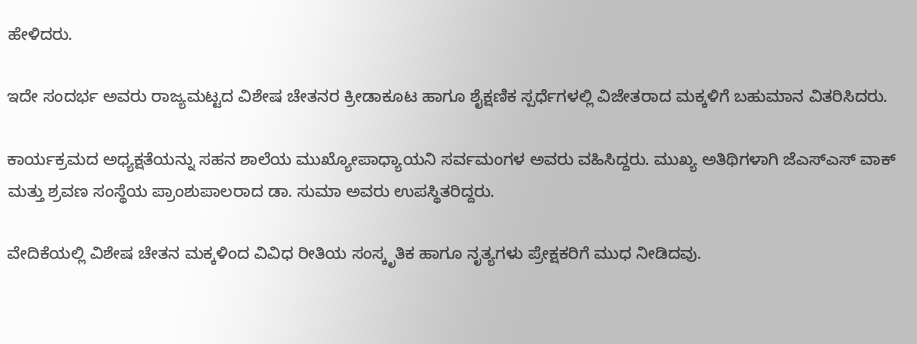ಹೇಳಿದರು.

ಇದೇ ಸಂದರ್ಭ ಅವರು ರಾಜ್ಯಮಟ್ಟದ ವಿಶೇಷ ಚೇತನರ ಕ್ರೀಡಾಕೂಟ ಹಾಗೂ ಶೈಕ್ಷಣಿಕ ಸ್ಪರ್ಧೆಗಳಲ್ಲಿ ವಿಜೇತರಾದ ಮಕ್ಕಳಿಗೆ ಬಹುಮಾನ ವಿತರಿಸಿದರು.

ಕಾರ್ಯಕ್ರಮದ ಅಧ್ಯಕ್ಷತೆಯನ್ನು ಸಹನ ಶಾಲೆಯ ಮುಖ್ಯೋಪಾಧ್ಯಾಯನಿ ಸರ್ವಮಂಗಳ ಅವರು ವಹಿಸಿದ್ದರು. ಮುಖ್ಯ ಅತಿಥಿಗಳಾಗಿ ಜೆಎಸ್ಎಸ್ ವಾಕ್ ಮತ್ತು ಶ್ರವಣ ಸಂಸ್ಥೆಯ ಪ್ರಾಂಶುಪಾಲರಾದ ಡಾ. ಸುಮಾ ಅವರು ಉಪಸ್ಥಿತರಿದ್ದರು.

ವೇದಿಕೆಯಲ್ಲಿ ವಿಶೇಷ ಚೇತನ ಮಕ್ಕಳಿಂದ ವಿವಿಧ ರೀತಿಯ ಸಂಸ್ಕೃತಿಕ ಹಾಗೂ ನೃತ್ಯಗಳು ಪ್ರೇಕ್ಷಕರಿಗೆ ಮುಧ ನೀಡಿದವು.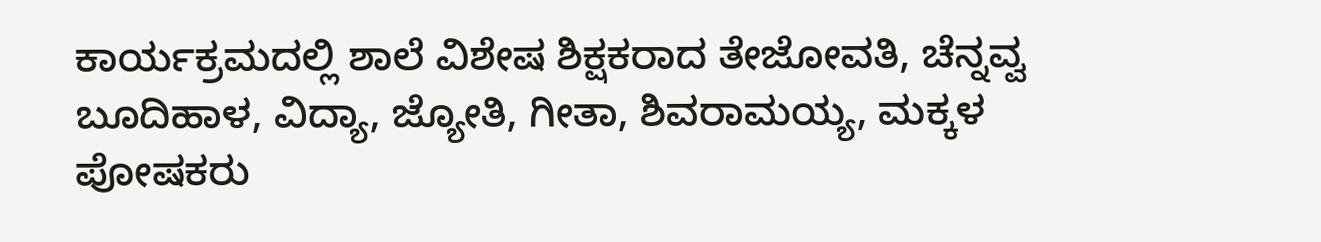ಕಾರ್ಯಕ್ರಮದಲ್ಲಿ ಶಾಲೆ ವಿಶೇಷ ಶಿಕ್ಷಕರಾದ ತೇಜೋವತಿ, ಚೆನ್ನವ್ವ ಬೂದಿಹಾಳ, ವಿದ್ಯಾ, ಜ್ಯೋತಿ, ಗೀತಾ, ಶಿವರಾಮಯ್ಯ, ಮಕ್ಕಳ ಪೋಷಕರು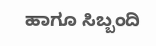ಹಾಗೂ ಸಿಬ್ಬಂದಿ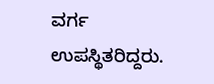ವರ್ಗ ಉಪಸ್ಥಿತರಿದ್ದರು.